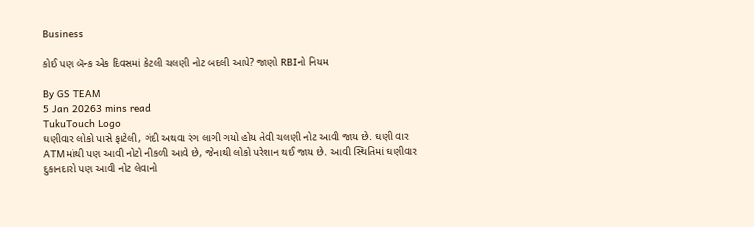Business

કોઈ પણ બૅન્ક એક દિવસમાં કેટલી ચલણી નોટ બદલી આપે? જાણો RBIનો નિયમ

By GS TEAM
5 Jan 20263 mins read
TukuTouch Logo
ઘણીવાર લોકો પાસે ફાટેલી, ગંદી અથવા રંગ લાગી ગયો હોય તેવી ચલણી નોટ આવી જાય છે. ઘણી વાર ATMમાંથી પણ આવી નોટો નીકળી આવે છે, જેનાથી લોકો પરેશાન થઈ જાય છે. આવી સ્થિતિમાં ઘણીવાર દુકાનદારો પણ આવી નોટ લેવાનો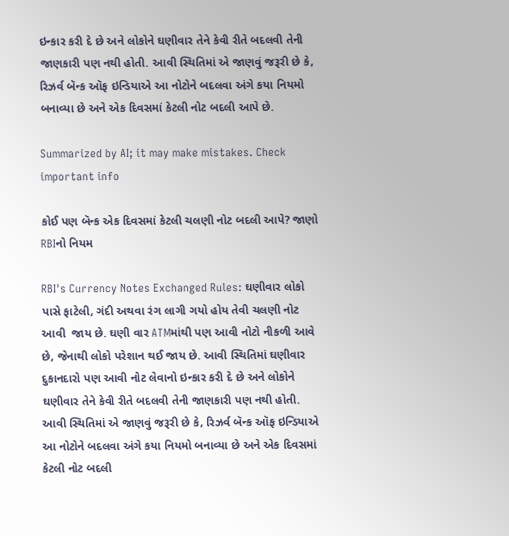ઇન્કાર કરી દે છે અને લોકોને ઘણીવાર તેને કેવી રીતે બદલવી તેની જાણકારી પણ નથી હોતી. આવી સ્થિતિમાં એ જાણવું જરૂરી છે કે, રિઝર્વ બૅન્ક ઑફ ઇન્ડિયાએ આ નોટોને બદલવા અંગે કયા નિયમો બનાવ્યા છે અને એક દિવસમાં કેટલી નોટ બદલી આપે છે.

Summarized by AI; it may make mistakes. Check important info

કોઈ પણ બૅન્ક એક દિવસમાં કેટલી ચલણી નોટ બદલી આપે? જાણો RBIનો નિયમ

RBI's Currency Notes Exchanged Rules: ઘણીવાર લોકો પાસે ફાટેલી, ગંદી અથવા રંગ લાગી ગયો હોય તેવી ચલણી નોટ આવી  જાય છે. ઘણી વાર ATMમાંથી પણ આવી નોટો નીકળી આવે છે, જેનાથી લોકો પરેશાન થઈ જાય છે. આવી સ્થિતિમાં ઘણીવાર દુકાનદારો પણ આવી નોટ લેવાનો ઇન્કાર કરી દે છે અને લોકોને ઘણીવાર તેને કેવી રીતે બદલવી તેની જાણકારી પણ નથી હોતી. આવી સ્થિતિમાં એ જાણવું જરૂરી છે કે, રિઝર્વ બૅન્ક ઑફ ઇન્ડિયાએ આ નોટોને બદલવા અંગે કયા નિયમો બનાવ્યા છે અને એક દિવસમાં કેટલી નોટ બદલી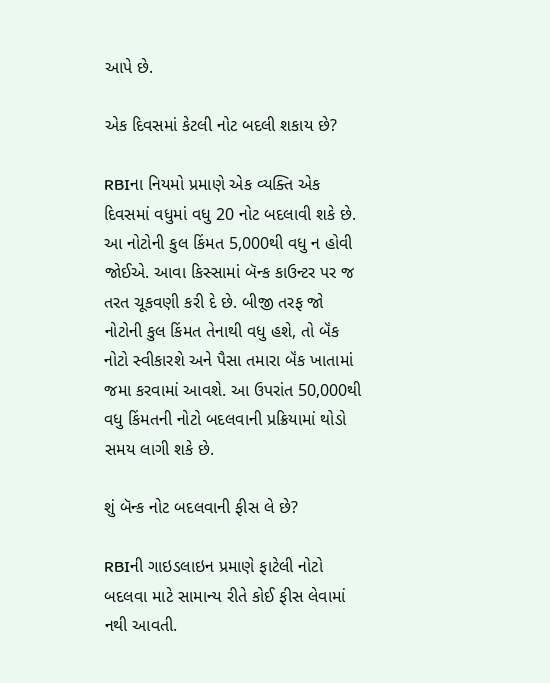આપે છે.

એક દિવસમાં કેટલી નોટ બદલી શકાય છે?

RBIના નિયમો પ્રમાણે એક વ્યક્તિ એક દિવસમાં વધુમાં વધુ 20 નોટ બદલાવી શકે છે. આ નોટોની કુલ કિંમત 5,000થી વધુ ન હોવી જોઈએ. આવા કિસ્સામાં બૅન્ક કાઉન્ટર પર જ તરત ચૂકવણી કરી દે છે. બીજી તરફ જો નોટોની કુલ કિંમત તેનાથી વધુ હશે, તો બૅંક નોટો સ્વીકારશે અને પૈસા તમારા બૅંક ખાતામાં જમા કરવામાં આવશે. આ ઉપરાંત 50,000થી વધુ કિંમતની નોટો બદલવાની પ્રક્રિયામાં થોડો સમય લાગી શકે છે.

શું બૅન્ક નોટ બદલવાની ફીસ લે છે?

RBIની ગાઇડલાઇન પ્રમાણે ફાટેલી નોટો બદલવા માટે સામાન્ય રીતે કોઈ ફીસ લેવામાં નથી આવતી.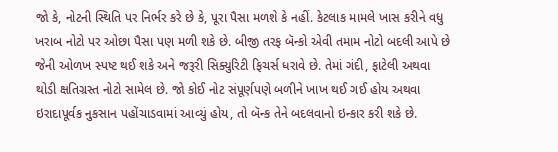જો કે, નોટની સ્થિતિ પર નિર્ભર કરે છે કે, પૂરા પૈસા મળશે કે નહીં. કેટલાક મામલે ખાસ કરીને વધુ ખરાબ નોટો પર ઓછા પૈસા પણ મળી શકે છે. બીજી તરફ બૅન્કો એવી તમામ નોટો બદલી આપે છે જેની ઓળખ સ્પષ્ટ થઈ શકે અને જરૂરી સિક્યુરિટી ફિચર્સ ધરાવે છે. તેમાં ગંદી, ફાટેલી અથવા થોડી ક્ષતિગ્રસ્ત નોટો સામેલ છે. જો કોઈ નોટ સંપૂર્ણપણે બળીને ખાખ થઈ ગઈ હોય અથવા ઇરાદાપૂર્વક નુકસાન પહોંચાડવામાં આવ્યું હોય, તો બૅન્ક તેને બદલવાનો ઇન્કાર કરી શકે છે.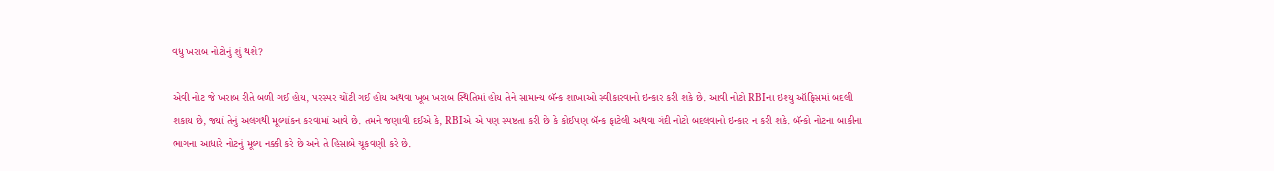વધુ ખરાબ નોટોનું શું થશે?

એવી નોટ જે ખરાબ રીતે બળી ગઈ હોય, પરસ્પર ચોંટી ગઈ હોય અથવા ખૂબ ખરાબ સ્થિતિમાં હોય તેને સામાન્ય બૅન્ક શાખાઓ સ્વીકારવાનો ઇન્કાર કરી શકે છે. આવી નોટો RBIના ઇશ્યુ ઑફિસમાં બદલી શકાય છે, જ્યાં તેનું અલગથી મૂલ્યાંકન કરવામાં આવે છે. તમને જણાવી દઈએ કે, RBIએ એ પણ સ્પષ્ટતા કરી છે કે કોઈપણ બૅન્ક ફાટેલી અથવા ગંદી નોટો બદલવાનો ઇન્કાર ન કરી શકે. બૅન્કો નોટના બાકીના ભાગના આધારે નોટનું મૂલ્ય નક્કી કરે છે અને તે હિસાબે ચૂકવણી કરે છે.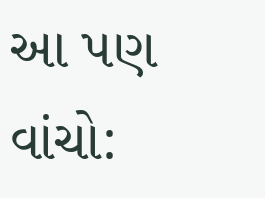આ પણ વાંચો: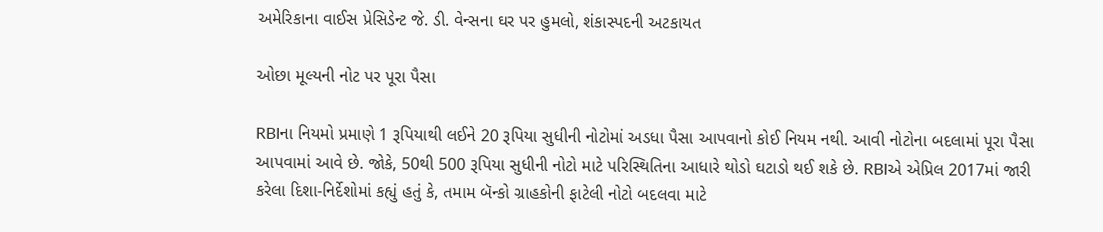અમેરિકાના વાઈસ પ્રેસિડેન્ટ જે. ડી. વેન્સના ઘર પર હુમલો, શંકાસ્પદની અટકાયત

ઓછા મૂલ્યની નોટ પર પૂરા પૈસા

RBIના નિયમો પ્રમાણે 1 રૂપિયાથી લઈને 20 રૂપિયા સુધીની નોટોમાં અડધા પૈસા આપવાનો કોઈ નિયમ નથી. આવી નોટોના બદલામાં પૂરા પૈસા આપવામાં આવે છે. જોકે, 50થી 500 રૂપિયા સુધીની નોટો માટે પરિસ્થિતિના આધારે થોડો ઘટાડો થઈ શકે છે. RBIએ એપ્રિલ 2017માં જારી કરેલા દિશા-નિર્દેશોમાં કહ્યું હતું કે, તમામ બૅન્કો ગ્રાહકોની ફાટેલી નોટો બદલવા માટે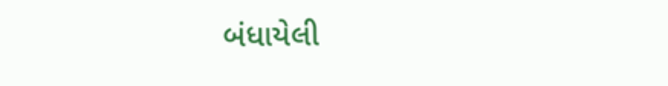બંધાયેલી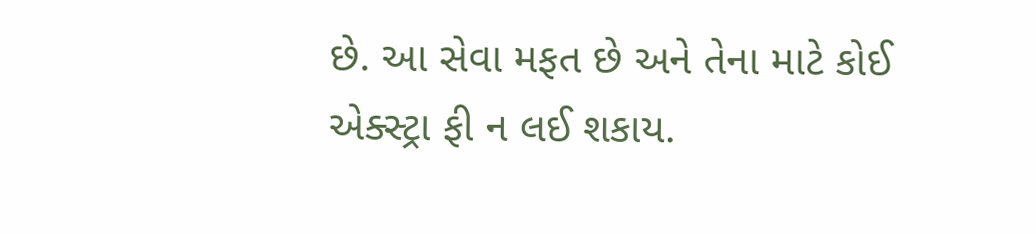છે. આ સેવા મફત છે અને તેના માટે કોઈ એક્સ્ટ્રા ફી ન લઈ શકાય.